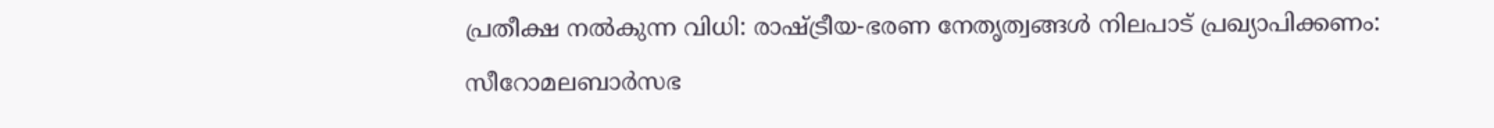പ്രതീക്ഷ നൽകുന്ന വിധി: രാഷ്ട്രീയ-ഭരണ നേതൃത്വങ്ങൾ നിലപാട് പ്രഖ്യാപിക്കണം: സീറോമലബാർസഭ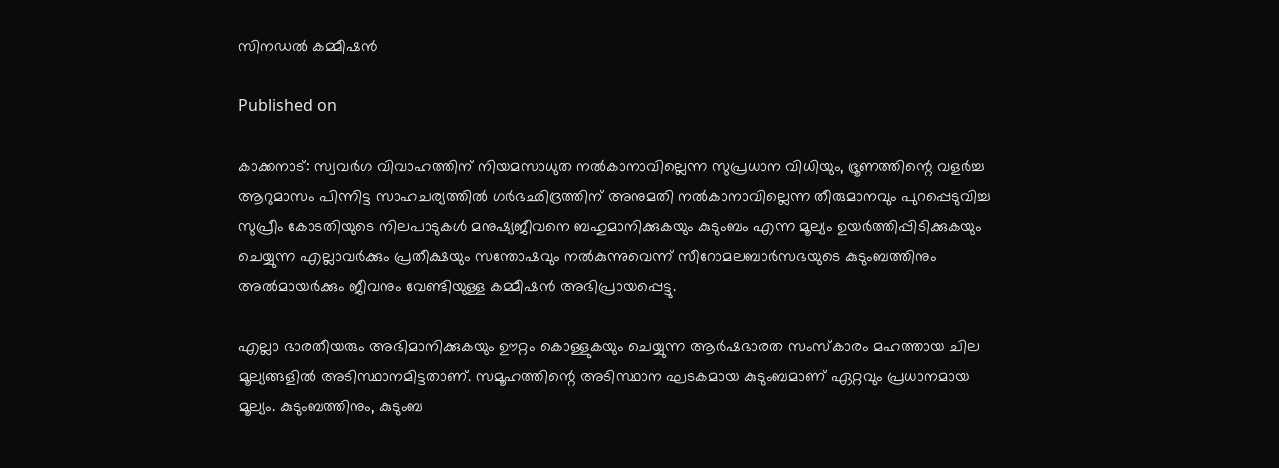സിനഡൽ കമ്മീഷൻ

Published on

കാക്കനാട്: സ്വവർഗ വിവാഹത്തിന് നിയമസാധുത നൽകാനാവില്ലെന്ന സുപ്രധാന വിധിയും, ഭ്രൂണത്തിന്റെ വളർച്ച ആറുമാസം പിന്നിട്ട സാഹചര്യത്തിൽ ഗർഭഛിദ്രത്തിന് അനുമതി നൽകാനാവില്ലെന്ന തീരുമാനവും പുറപ്പെടുവിച്ച സുപ്രീം കോടതിയുടെ നിലപാടുകൾ മനുഷ്യജീവനെ ബഹുമാനിക്കുകയും കുടുംബം എന്ന മൂല്യം ഉയർത്തിപ്പിടിക്കുകയും ചെയ്യുന്ന എല്ലാവർക്കും പ്രതീക്ഷയും സന്തോഷവും നൽകുന്നുവെന്ന് സീറോമലബാർസഭയുടെ കുടുംബത്തിനും അൽമായർക്കും ജീവനും വേണ്ടിയുള്ള കമ്മീഷൻ അഭിപ്രായപ്പെട്ടു.

എല്ലാ ഭാരതീയരും അഭിമാനിക്കുകയും ഊറ്റം കൊള്ളുകയും ചെയ്യുന്ന ആർഷഭാരത സംസ്കാരം മഹത്തായ ചില മൂല്യങ്ങളിൽ അടിസ്ഥാനമിട്ടതാണ്. സമൂഹത്തിന്റെ അടിസ്ഥാന ഘടകമായ കുടുംബമാണ് ഏറ്റവും പ്രധാനമായ മൂല്യം. കുടുംബത്തിനും, കുടുംബ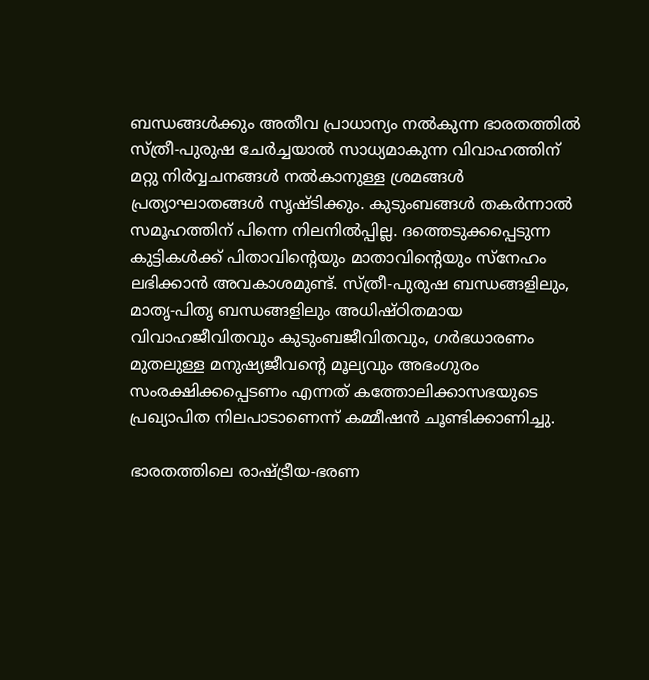ബന്ധങ്ങൾക്കും അതീവ പ്രാധാന്യം നൽകുന്ന ഭാരതത്തിൽ സ്ത്രീ-പുരുഷ ചേർച്ചയാൽ സാധ്യമാകുന്ന വിവാഹത്തിന് മറ്റു നിർവ്വചനങ്ങൾ നൽകാനുള്ള ശ്രമങ്ങൾ പ്രത്യാഘാതങ്ങൾ സൃഷ്ടിക്കും. കുടുംബങ്ങൾ തകർന്നാൽ സമൂഹത്തിന് പിന്നെ നിലനിൽപ്പില്ല. ദത്തെടുക്കപ്പെടുന്ന കുട്ടികൾക്ക് പിതാവിന്റെയും മാതാവിന്റെയും സ്നേഹം ലഭിക്കാൻ അവകാശമുണ്ട്. സ്ത്രീ-പുരുഷ ബന്ധങ്ങളിലും, മാതൃ-പിതൃ ബന്ധങ്ങളിലും അധിഷ്ഠിതമായ വിവാഹജീവിതവും കുടുംബജീവിതവും, ഗർഭധാരണം മുതലുള്ള മനുഷ്യജീവന്റെ മൂല്യവും അഭംഗുരം സംരക്ഷിക്കപ്പെടണം എന്നത് കത്തോലിക്കാസഭയുടെ പ്രഖ്യാപിത നിലപാടാണെന്ന് കമ്മീഷൻ ചൂണ്ടിക്കാണിച്ചു.

ഭാരതത്തിലെ രാഷ്ട്രീയ-ഭരണ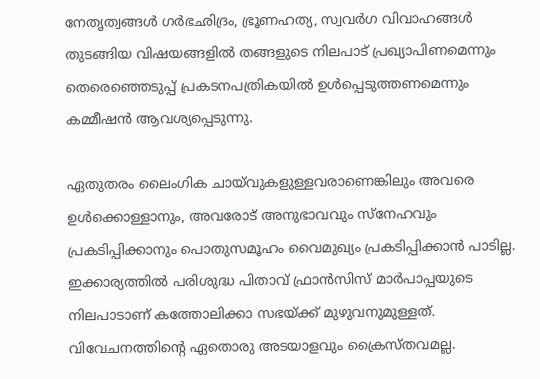നേതൃത്വങ്ങൾ ഗർഭഛിദ്രം, ഭ്രൂണഹത്യ, സ്വവർഗ വിവാഹങ്ങൾ തുടങ്ങിയ വിഷയങ്ങളിൽ തങ്ങളുടെ നിലപാട് പ്രഖ്യാപിണമെന്നും തെരെഞ്ഞെടുപ്പ് പ്രകടനപത്രികയിൽ ഉൾപ്പെടുത്തണമെന്നും കമ്മീഷൻ ആവശ്യപ്പെടുന്നു.

ഏതുതരം ലൈംഗിക ചായ്‌വുകളുള്ളവരാണെങ്കിലും അവരെ ഉൾക്കൊള്ളാനും, അവരോട് അനുഭാവവും സ്നേഹവും പ്രകടിപ്പിക്കാനും പൊതുസമൂഹം വൈമുഖ്യം പ്രകടിപ്പിക്കാൻ പാടില്ല. ഇക്കാര്യത്തിൽ പരിശുദ്ധ പിതാവ് ഫ്രാൻസിസ് മാർപാപ്പയുടെ നിലപാടാണ് കത്തോലിക്കാ സഭയ്‌ക്ക്‌ മുഴുവനുമുള്ളത്. വിവേചനത്തിന്റെ ഏതൊരു അടയാളവും ക്രൈസ്തവമല്ല.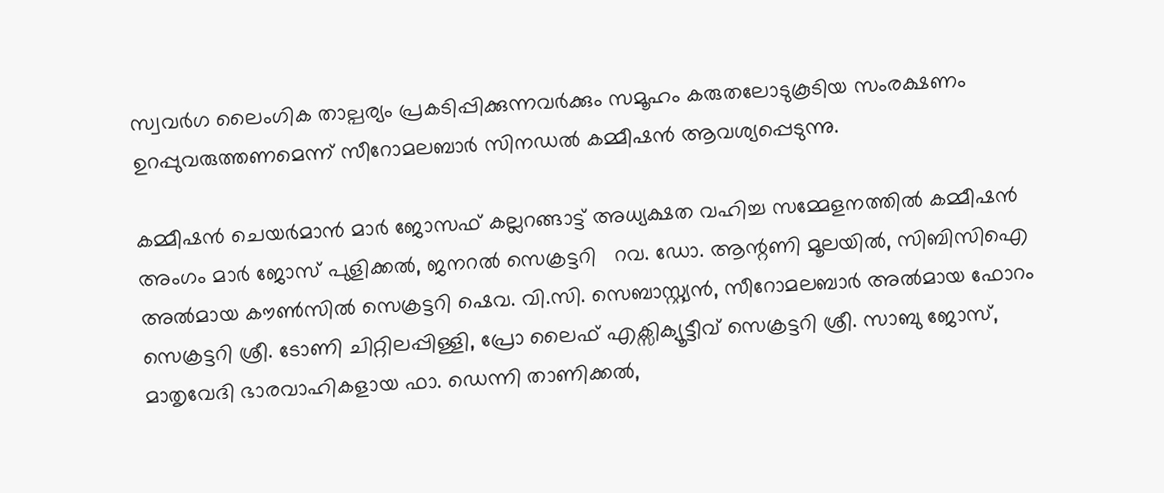സ്വവർഗ ലൈംഗിക താല്പര്യം പ്രകടിപ്പിക്കുന്നവർക്കും സമൂഹം കരുതലോടുകൂടിയ സംരക്ഷണം ഉറപ്പുവരുത്തണമെന്ന് സീറോമലബാർ സിനഡൽ കമ്മീഷൻ ആവശ്യപ്പെടുന്നു.

കമ്മീഷൻ ചെയർമാൻ മാർ ജോസഫ് കല്ലറങ്ങാട്ട് അധ്യക്ഷത വഹിച്ച സമ്മേളനത്തിൽ കമ്മീഷൻ അംഗം മാർ ജോസ് പുളിക്കൽ, ജനറൽ സെക്രട്ടറി   റവ. ഡോ. ആന്റണി മൂലയിൽ, സിബിസിഐ അൽമായ കൗൺസിൽ സെക്രട്ടറി ഷെവ. വി.സി. സെബാസ്റ്റ്യൻ, സീറോമലബാർ അൽമായ ഫോറം സെക്രട്ടറി ശ്രീ. ടോണി ചിറ്റിലപ്പിള്ളി, പ്രോ ലൈഫ് എക്സിക്യൂട്ടീവ് സെക്രട്ടറി ശ്രീ. സാബു ജോസ്, മാതൃവേദി ഭാരവാഹികളായ ഫാ. ഡെന്നി താണിക്കൽ,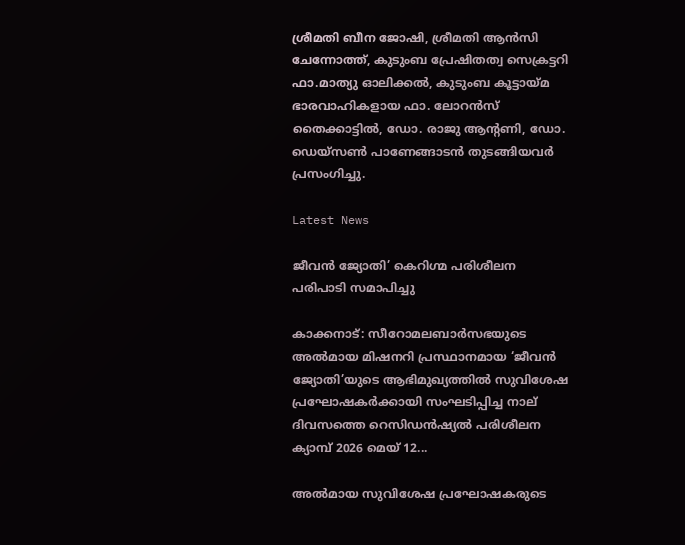ശ്രീമതി ബീന ജോഷി, ശ്രീമതി ആൻസി ചേന്നോത്ത്‌, കുടുംബ പ്രേഷിതത്വ സെക്രട്ടറി ഫാ.മാത്യു ഓലിക്കൽ, കുടുംബ കൂട്ടായ്മ ഭാരവാഹികളായ ഫാ. ലോറൻസ് തൈക്കാട്ടിൽ, ഡോ. രാജു ആന്റണി, ഡോ. ഡെയ്‌സൺ പാണേങ്ങാടൻ തുടങ്ങിയവർ പ്രസംഗിച്ചു.

Latest News

ജീവൻ ജ്യോതി’ കെറിഗ്മ പരിശീലന പരിപാടി സമാപിച്ചു

കാക്കനാട്: സീറോമലബാർസഭയുടെ അൽമായ മിഷനറി പ്രസ്ഥാനമായ ‘ജീവൻ ജ്യോതി’യുടെ ആഭിമുഖ്യത്തിൽ സുവിശേഷ പ്രഘോഷകർക്കായി സംഘടിപ്പിച്ച നാല് ദിവസത്തെ റെസിഡൻഷ്യൽ പരിശീലന ക്യാമ്പ് 2026 മെയ് 12...

അൽമായ സുവിശേഷ പ്രഘോഷകരുടെ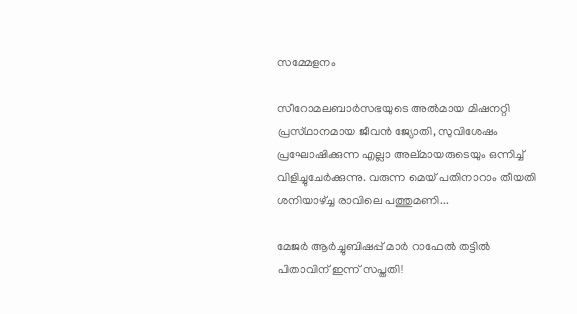സമ്മേളനം

സീറോമലബാർസഭയുടെ അൽമായ മിഷനറ്റി പ്രസ്‌ഥാനമായ ജീവൻ ജ്യോതി, സുവിശേഷം പ്രഘോഷിക്കുന്ന എല്ലാ അല്‌മായരുടെയും ഒന്നിച്ച് വിളിച്ചുചേർക്കുന്നു. വരുന്ന മെയ് പതിനാറാം തീയതി ശനിയാഴ്ച്ച രാവിലെ പത്തുമണി...

മേജർ ആർച്ചുബിഷപ്പ് മാർ റാഫേൽ തട്ടിൽ പിതാവിന് ഇന്ന് സപ്തതി!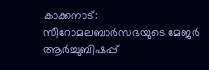കാക്കനാട്: സീറോമലബാർസഭയുടെ മേജർ ആർച്ചുബിഷപ്പ്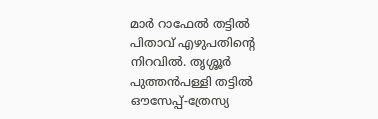മാർ റാഫേൽ തട്ടിൽ പിതാവ് എഴുപതിന്റെ നിറവിൽ. തൃശ്ശൂർ പുത്തൻപള്ളി തട്ടിൽ ഔസേപ്പ്-ത്രേസ്യ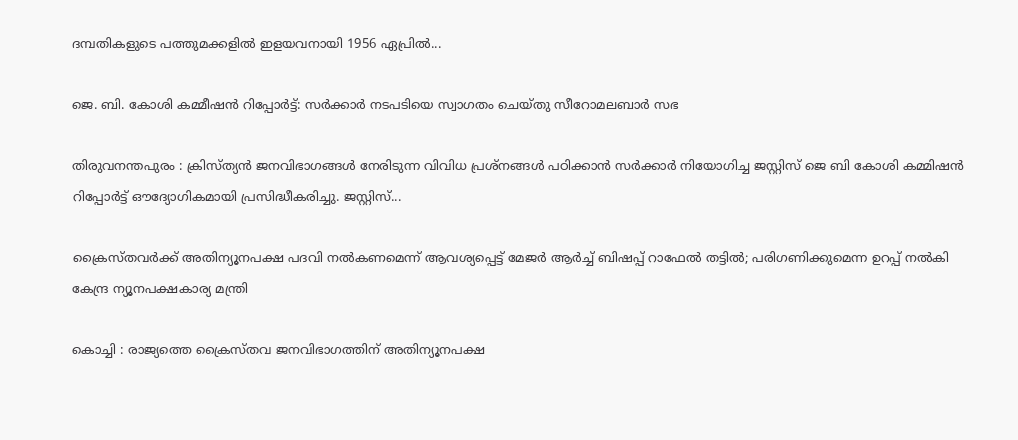ദമ്പതികളുടെ പത്തുമക്കളിൽ ഇളയവനായി 1956 ഏപ്രിൽ...

ജെ. ബി. കോശി കമ്മീഷൻ റിപ്പോർട്ട്: സർക്കാർ നടപടിയെ സ്വാഗതം ചെയ്തു സീറോമലബാർ സഭ

തിരുവനന്തപുരം : ക്രിസ്‌ത്യൻ ജനവിഭാഗങ്ങൾ നേരിടുന്ന വിവിധ പ്രശ്‌നങ്ങൾ പഠിക്കാൻ സർക്കാർ നിയോഗിച്ച ജസ്റ്റിസ് ജെ ബി കോശി കമ്മിഷൻ റിപ്പോർട്ട് ഔദ്യോഗികമായി പ്രസിദ്ധീകരിച്ചു. ജസ്റ്റിസ്...

ക്രൈസ്തവർക്ക് അതിന്യൂനപക്ഷ പദവി നൽകണമെന്ന് ആവശ്യപ്പെട്ട് മേജർ ആർച്ച് ബിഷപ്പ് റാഫേൽ തട്ടിൽ; പരിഗണിക്കുമെന്ന ഉറപ്പ് നൽകി കേന്ദ്ര ന്യൂനപക്ഷകാര്യ മന്ത്രി

കൊച്ചി : രാജ്യത്തെ ക്രൈസ്തവ ജനവിഭാഗത്തിന് അതിന്യൂനപക്ഷ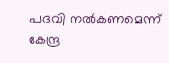പദവി നൽകണമെന്ന് കേന്ദ്ര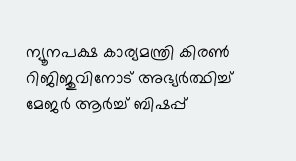ന്യൂനപക്ഷ കാര്യമന്ത്രി കിരൺ റിജിജുവിനോട് അഭ്യർത്ഥിച്ച് മേജർ ആർച്ച് ബിഷപ്പ്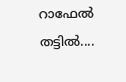റാഫേൽ തട്ടിൽ....